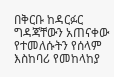በቅርቡ ከዳርፉር ግዳጃቸውን አጠናቀው የተመለሱትን የሰላም እስከባሪ የመከላከያ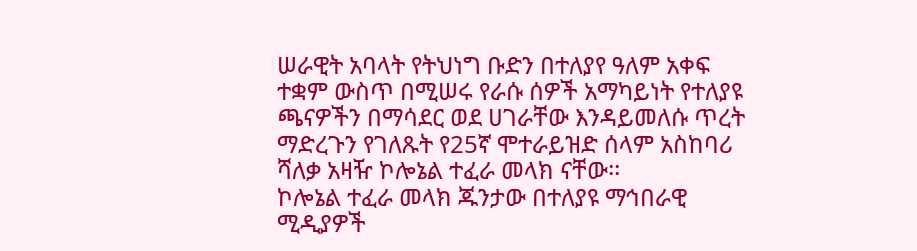ሠራዊት አባላት የትህነግ ቡድን በተለያየ ዓለም አቀፍ ተቋም ውስጥ በሚሠሩ የራሱ ሰዎች አማካይነት የተለያዩ ጫናዎችን በማሳደር ወደ ሀገራቸው እንዳይመለሱ ጥረት ማድረጉን የገለጹት የ25ኛ ሞተራይዝድ ሰላም አስከባሪ ሻለቃ አዛዥ ኮሎኔል ተፈራ መላክ ናቸው፡፡
ኮሎኔል ተፈራ መላክ ጁንታው በተለያዩ ማኅበራዊ ሚዲያዎች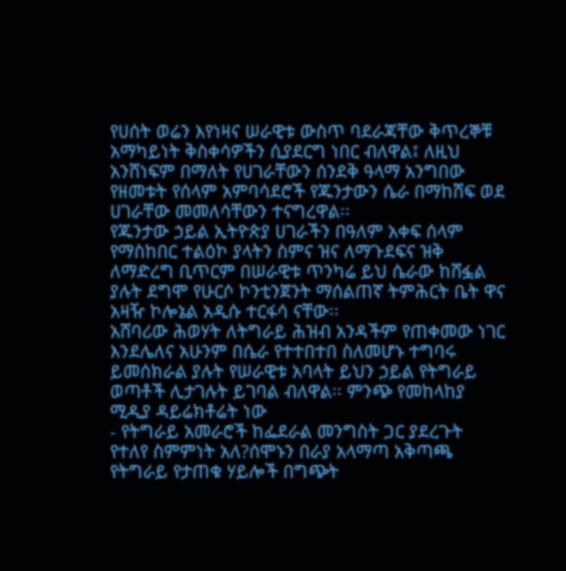የሀሰት ወሬን እየነዛና ሠራዊቱ ውስጥ ባደራጃቸው ቅጥረኞቹ አማካይነት ቅስቀሳዎችን ሲያደርግ ነበር ብለዋል፤ ለዚህ አንሸነፍም በማለት የሀገራቸውን ሰንደቅ ዓላማ አንግበው የዘመቱት የሰላም አምባሳደሮች የጁንታውን ሴራ በማከሸፍ ወደ ሀገራቸው መመለሳቸውን ተናግረዋል፡፡
የጁንታው ኃይል ኢትዮጵያ ሀገራችን በዓለም አቀፍ ሰላም የማስከበር ተልዕኮ ያላትን ስምና ዝና ለማጉደፍና ዝቅ ለማድረግ ቢጥርም በሠራዊቱ ጥንካሬ ይህ ሴራው ከሸፏል ያሉት ደግሞ የሁርሶ ኮንቲንጀንት ማሰልጠኛ ትምሕርት ቤት ዋና አዛዥ ኮሎኔል አዲሱ ተርፋሳ ናቸው፡፡
አሸባሪው ሕወሃት ለትግራይ ሕዝብ አንዳችም የጠቀመው ነገር እንደሌለና አሁንም በሴራ የተተበተበ ስለመሆኑ ተግባሩ ይመሰክራል ያሉት የሠራዊቱ አባላት ይህን ኃይል የትግራይ ወጣቶች ሊታገሉት ይገባል ብለዋል፡፡ ምንጭ የመከላከያ ሚዲያ ዳይሬክቶሬት ነው
- የትግራይ አመራሮች ከፌደራል መንግስት ጋር ያደረጉት የተለየ ስምምነት አለ?ሰሞኑን በራያ አላማጣ አቅጣጫ የትግራይ የታጠቁ ሃይሎች በግጭት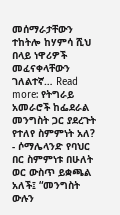መሰማራታቸውን ተከትሎ ከሃምሳ ሺህ በላይ ነዋሪዎች መፈናቀላቸውን ገለልተኛ… Read more: የትግራይ አመራሮች ከፌደራል መንግስት ጋር ያደረጉት የተለየ ስምምነት አለ?
- ሶማሌላንድ የባህር በር ስምምነቱ በሁለት ወር ውስጥ ይቋጫል አለች፤ “መንግስት ውሉን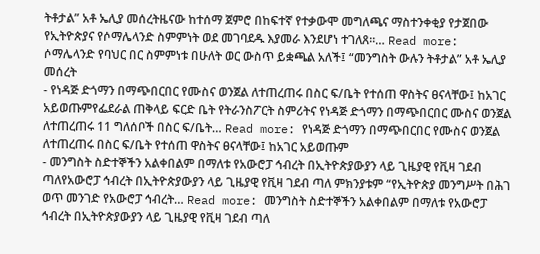ትቶታል” አቶ ኤሊያ መሰረትዜናው ከተሰማ ጀምሮ በከፍተኛ የተቃውሞ መግለጫና ማስተንቀቂያ የታጀበው የኢትዮጵያና የሶማሌላንድ ስምምነት ወደ መገባደዱ እያመራ እንደሆነ ተገለጸ።… Read more: ሶማሌላንድ የባህር በር ስምምነቱ በሁለት ወር ውስጥ ይቋጫል አለች፤ “መንግስት ውሉን ትቶታል” አቶ ኤሊያ መሰረት
- የነዳጅ ድጎማን በማጭበርበር የሙስና ወንጀል ለተጠረጠሩ በስር ፍ/ቤት የተሰጠ ዋስትና ፀናላቸው፤ ከአገር አይወጡምየፌደራል ጠቅላይ ፍርድ ቤት የትራንስፖርት ስምሪትና የነዳጅ ድጎማን በማጭበርበር ሙስና ወንጀል ለተጠረጠሩ 11 ግለሰቦች በስር ፍ/ቤት… Read more: የነዳጅ ድጎማን በማጭበርበር የሙስና ወንጀል ለተጠረጠሩ በስር ፍ/ቤት የተሰጠ ዋስትና ፀናላቸው፤ ከአገር አይወጡም
- መንግስት ስድተኞችን አልቀበልም በማለቱ የአውሮፓ ኅብረት በኢትዮጵያውያን ላይ ጊዜያዊ የቪዛ ገደብ ጣለየአውሮፓ ኅብረት በኢትዮጵያውያን ላይ ጊዜያዊ የቪዛ ገደብ ጣለ ምክንያቱም “የኢትዮጵያ መንግሥት በሕገ ወጥ መንገድ የአውሮፓ ኅብረት… Read more: መንግስት ስድተኞችን አልቀበልም በማለቱ የአውሮፓ ኅብረት በኢትዮጵያውያን ላይ ጊዜያዊ የቪዛ ገደብ ጣለ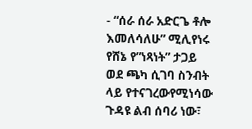- “ሰራ ሰራ አድርጌ ቶሎ እመለሳለሁ” ሚሊየነሩ የሸኔ የ”ነጻነት” ታጋይ ወደ ጫካ ሲገባ ስንብት ላይ የተናገረውየሚነሳው ጉዳዩ ልብ ሰባሪ ነው፣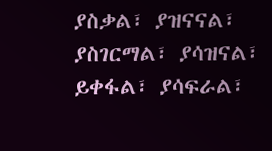ያስቃል፣ ያዝናናል፣ ያስገርማል፣ ያሳዝናል፣ ይቀፋል፣ ያሳፍራል፣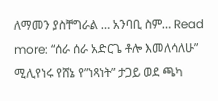ለማመን ያስቸግራል … አንባቢ ስም… Read more: “ሰራ ሰራ አድርጌ ቶሎ እመለሳለሁ” ሚሊየነሩ የሸኔ የ”ነጻነት” ታጋይ ወደ ጫካ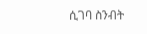ሲገባ ስንብት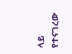ላይ የተናገረው